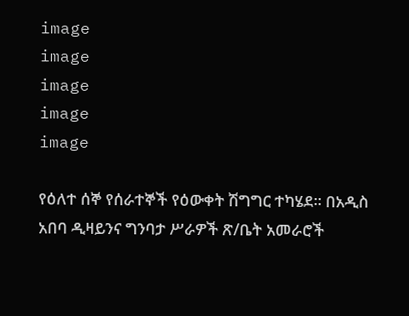image
image
image
image
image

የዕለተ ሰኞ የሰራተኞች የዕውቀት ሽግግር ተካሄደ፡፡ በአዲስ አበባ ዲዛይንና ግንባታ ሥራዎች ጽ/ቤት አመራሮች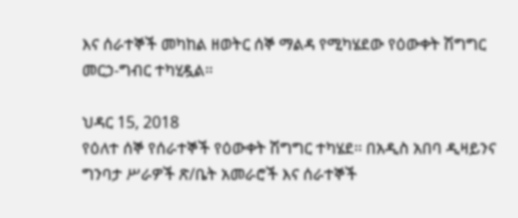እና ሰራተኞች መካከል ዘወትር ሰኞ ማልዳ የሚካሄደው የዕውቀት ሽግግር መርኃ-ግብር ተካሂዷል።

ህዳር 15, 2018
የዕለተ ሰኞ የሰራተኞች የዕውቀት ሽግግር ተካሄደ፡፡ በአዲስ አበባ ዲዛይንና ግንባታ ሥራዎች ጽ/ቤት አመራሮች እና ሰራተኞች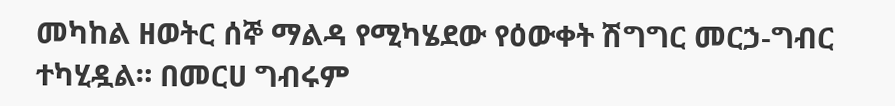መካከል ዘወትር ሰኞ ማልዳ የሚካሄደው የዕውቀት ሽግግር መርኃ-ግብር ተካሂዷል። በመርሀ ግብሩም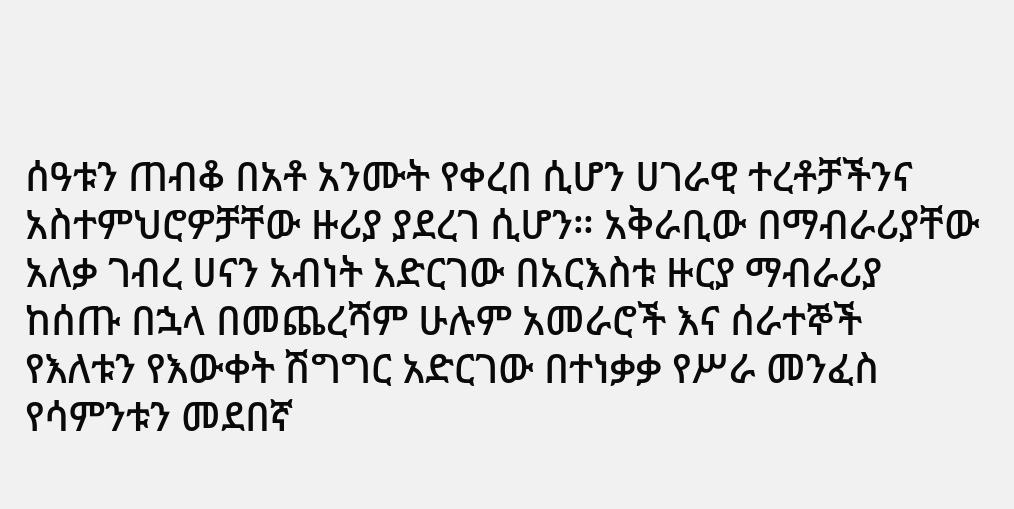ሰዓቱን ጠብቆ በአቶ አንሙት የቀረበ ሲሆን ሀገራዊ ተረቶቻችንና አስተምህሮዎቻቸው ዙሪያ ያደረገ ሲሆን። አቅራቢው በማብራሪያቸው አለቃ ገብረ ሀናን አብነት አድርገው በአርእስቱ ዙርያ ማብራሪያ ከሰጡ በኋላ በመጨረሻም ሁሉም አመራሮች እና ሰራተኞች የእለቱን የእውቀት ሽግግር አድርገው በተነቃቃ የሥራ መንፈስ የሳምንቱን መደበኛ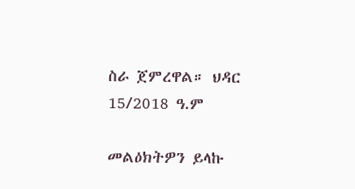ስራ ጀምረዋል። ህዳር 15/2018 ዓ.ም

መልዕክትዎን ይላኩ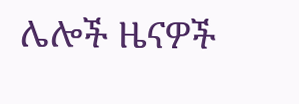ሌሎች ዜናዎች